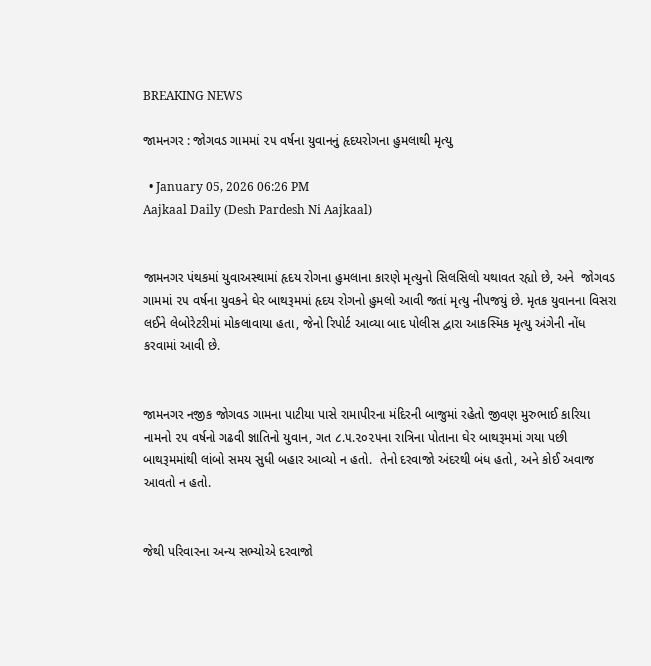BREAKING NEWS

જામનગર : જોગવડ ગામમાં ૨૫ વર્ષના યુવાનનું હૃદયરોગના હુમલાથી મૃત્યુ

  • January 05, 2026 06:26 PM
Aajkaal Daily (Desh Pardesh Ni Aajkaal)


જામનગર પંથકમાં યુવાઅસ્થામાં હૃદય રોગના હુમલાના કારણે મૃત્યુનો સિલસિલો યથાવત રહ્યો છે, અને  જોગવડ ગામમાં ૨૫ વર્ષના યુવકને ઘેર બાથરૂમમાં હૃદય રોગનો હુમલો આવી જતાં મૃત્યુ નીપજયું છે. મૃતક યુવાનના વિસરા લઈને લેબોરેટરીમાં મોકલાવાયા હતા, જેનો રિપોર્ટ આવ્યા બાદ પોલીસ દ્વારા આકસ્મિક મૃત્યુ અંગેની નોંધ કરવામાં આવી છે.


જામનગર નજીક જોગવડ ગામના પાટીયા પાસે રામાપીરના મંદિરની બાજુમાં રહેતો જીવણ મુરુભાઈ કારિયા નામનો ૨૫ વર્ષનો ગઢવી જ્ઞાતિનો યુવાન, ગત ૮.૫.૨૦૨૫ના રાત્રિના પોતાના ઘેર બાથરૂમમાં ગયા પછી બાથરૂમમાંથી લાંબો સમય સુધી બહાર આવ્યો ન હતો.  તેનો દરવાજો અંદરથી બંધ હતો, અને કોઈ અવાજ આવતો ન હતો.


જેથી પરિવારના અન્ય સભ્યોએ દરવાજો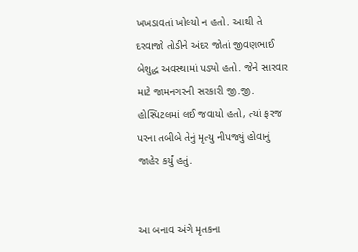ખખડાવતાં ખોલ્યો ન હતો. આથી તે દરવાજો તોડીને અંદર જોતાં જીવણભાઈ બેશુદ્ધ અવસ્થામાં પડ્યો હતો. જેને સારવાર માટે જામનગરની સરકારી જી.જી. હોસ્પિટલમાં લઈ જવાયો હતો, ત્યાં ફરજ પરના તબીબે તેનું મૃત્યુ નીપજ્યું હોવાનું જાહેર કર્યું હતું.


આ બનાવ અંગે મૃતકના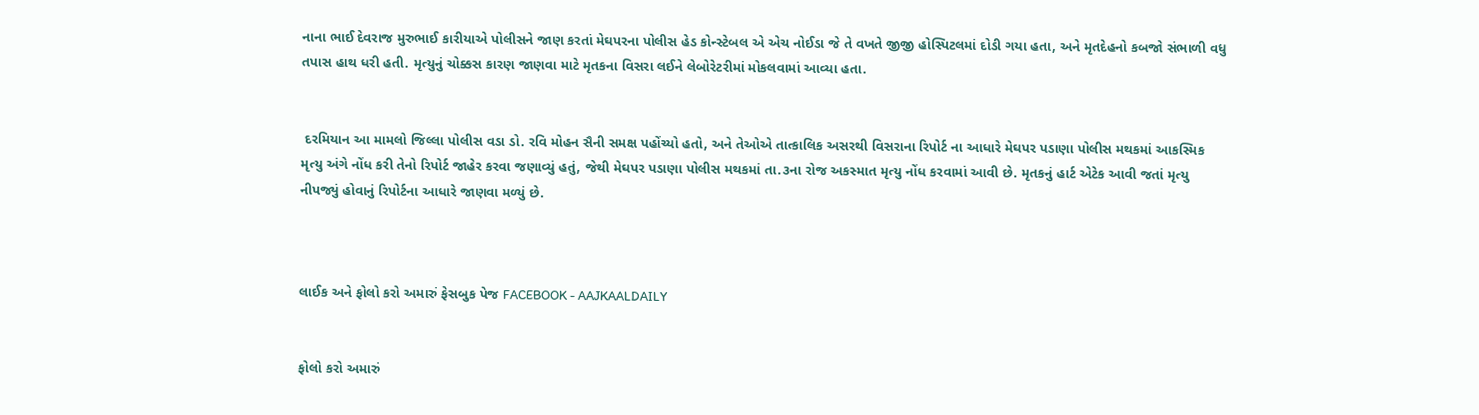નાના ભાઈ દેવરાજ મુરુભાઈ કારીયાએ પોલીસને જાણ કરતાં મેઘપરના પોલીસ હેડ કોન્સ્ટેબલ એ એચ નોઈડા જે તે વખતે જીજી હોસ્પિટલમાં દોડી ગયા હતા, અને મૃતદેહનો કબજો સંભાળી વધુ તપાસ હાથ ધરી હતી. મૃત્યુનું ચોક્કસ કારણ જાણવા માટે મૃતકના વિસરા લઈને લેબોરેટરીમાં મોકલવામાં આવ્યા હતા.


 દરમિયાન આ મામલો જિલ્લા પોલીસ વડા ડો. રવિ મોહન સૈની સમક્ષ પહોંચ્યો હતો, અને તેઓએ તાત્કાલિક અસરથી વિસરાના રિપોર્ટ ના આધારે મેઘપર પડાણા પોલીસ મથકમાં આકસ્મિક મૃત્યુ અંગે નોંધ કરી તેનો રિપોર્ટ જાહેર કરવા જણાવ્યું હતું, જેથી મેઘપર પડાણા પોલીસ મથકમાં તા.૩ના રોજ અકસ્માત મૃત્યુ નોંધ કરવામાં આવી છે. મૃતકનું હાર્ટ એટેક આવી જતાં મૃત્યુ નીપજ્યું હોવાનું રિપોર્ટના આધારે જાણવા મળ્યું છે.



લાઈક અને ફોલો કરો અમારું ફેસબુક પેજ FACEBOOK - AAJKAALDAILY


ફોલો કરો અમારું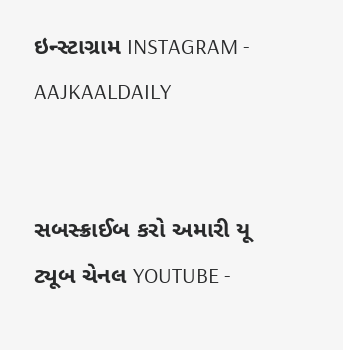ઇન્સ્ટાગ્રામ INSTAGRAM - AAJKAALDAILY


સબસ્ક્રાઈબ કરો અમારી યૂ ટ્યૂબ ચેનલ YOUTUBE -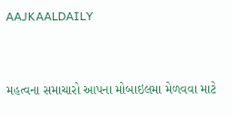AAJKAALDAILY


મહત્વના સમાચારો આપના મોબાઇલમા મેળવવા માટે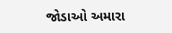જોડાઓ અમારા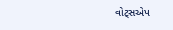વોટ્સએપ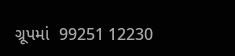ગ્રૂપમાં  99251 12230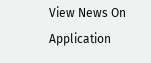View News On Application